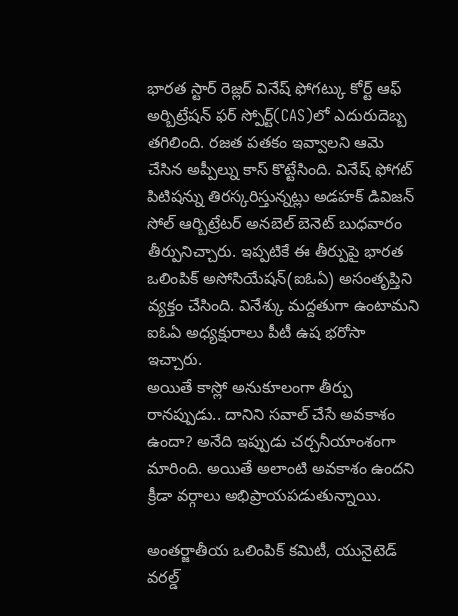భారత స్టార్ రెజ్లర్ వినేష్ ఫోగట్కు కోర్ట్ ఆఫ్ అర్బిట్రేషన్ ఫర్ స్పోర్ట్(CAS)లో ఎదురుదెబ్బ తగిలింది. రజత పతకం ఇవ్వాలని ఆమె చేసిన అప్పీల్ను కాస్ కొట్టేసింది. వినేష్ ఫోగట్ పిటిషన్ను తిరస్కరిస్తున్నట్లు అడహక్ డివిజన్ సోల్ ఆర్బిట్రేటర్ అనబెల్ బెనెట్ బుధవారం తీర్పునిచ్చారు. ఇప్పటికే ఈ తీర్పుపై భారత ఒలింపిక్ అసోసియేషన్(ఐఓఏ) అసంతృప్తిని వ్యక్తం చేసింది. వినేశ్కు మద్దతుగా ఉంటామని ఐఓఏ అధ్యక్షురాలు పీటీ ఉష భరోసా ఇచ్చారు.
అయితే కాస్లో అనుకూలంగా తీర్పు రానప్పుడు.. దానిని సవాల్ చేసే అవకాశం ఉందా? అనేది ఇప్పుడు చర్చనీయాంశంగా మారింది. అయితే అలాంటి అవకాశం ఉందని క్రీడా వర్గాలు అభిప్రాయపడుతున్నాయి.

అంతర్జాతీయ ఒలింపిక్ కమిటీ, యునైటెడ్ వరల్డ్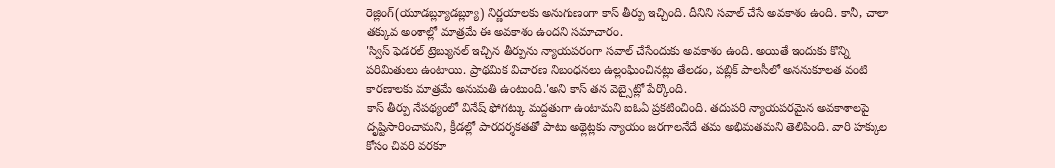రెజ్లింగ్(యూడబ్ల్యూడబ్ల్యూ) నిర్ణయాలకు అనుగుణంగా కాస్ తీర్పు ఇచ్చింది. దీనిని సవాల్ చేసే అవకాశం ఉంది. కానీ, చాలా తక్కువ అంశాల్లో మాత్రమే ఈ అవకాశం ఉందని సమాచారం.
'స్విస్ ఫెడరల్ ట్రెబ్యునల్ ఇచ్చిన తీర్పును న్యాయపరంగా సవాల్ చేసేందుకు అవకాశం ఉంది. అయితే ఇందుకు కొన్ని పరిమితులు ఉంటాయి. ప్రాథమిక విచారణ నిబంధనలు ఉల్లంఘించినట్లు తేలడం, పబ్లిక్ పాలసీలో అననుకూలత వంటి కారణాలకు మాత్రమే అనుమతి ఉంటుంది.'అని కాస్ తన వెబ్సైట్లో పేర్కొంది.
కాస్ తీర్పు నేపథ్యంలో వినేష్ ఫోగట్కు మద్దతుగా ఉంటామని ఐఓఏ ప్రకటించింది. తదుపరి న్యాయపరమైన అవకాశాలపై దృష్టిసారించామని, క్రీడల్లో పారదర్శకతతో పాటు అథ్లెట్లకు న్యాయం జరగాలనేదే తమ అభిమతమని తెలిపింది. వారి హక్కుల కోసం చివరి వరకూ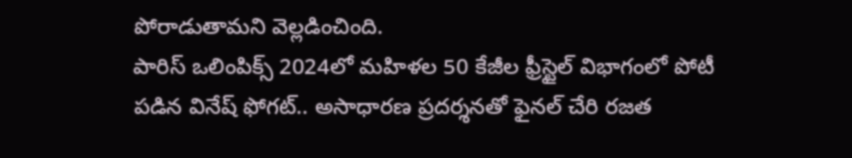పోరాడుతామని వెల్లడించింది.
పారిస్ ఒలింపిక్స్ 2024లో మహిళల 50 కేజీల ఫ్రీస్టైల్ విభాగంలో పోటీ పడిన వినేష్ ఫోగట్.. అసాధారణ ప్రదర్శనతో ఫైనల్ చేరి రజత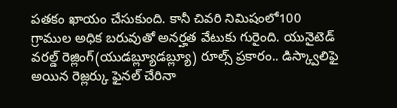పతకం ఖాయం చేసుకుంది. కానీ చివరి నిమిషంలో100 గ్రాముల అధిక బరువుతో అనర్హత వేటుకు గురైంది. యునైటెడ్ వరల్డ్ రెజ్లింగ్(యుడబ్ల్యూడబ్ల్యూ) రూల్స్ ప్రకారం.. డిస్క్వాలిఫై అయిన రెజ్లర్కు ఫైనల్ చేరినా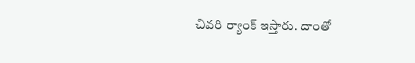చివరి ర్యాంక్ ఇస్తారు. దాంతో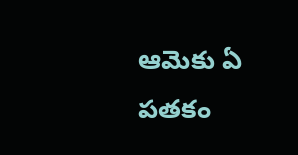ఆమెకు ఏ పతకం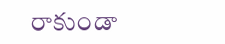రాకుండా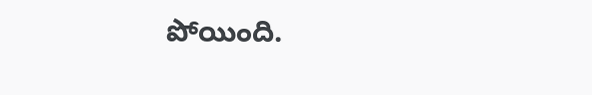పోయింది.